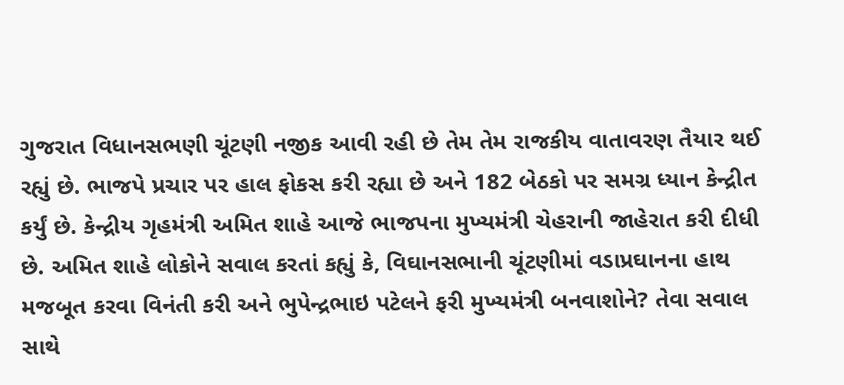ગુજરાત વિધાનસભણી ચૂંટણી નજીક આવી રહી છે તેમ તેમ રાજકીય વાતાવરણ તૈયાર થઈ રહ્યું છે. ભાજપે પ્રચાર પર હાલ ફોકસ કરી રહ્યા છે અને 182 બેઠકો પર સમગ્ર ધ્યાન કેન્દ્રીત કર્યું છે. કેન્દ્રીય ગૃહમંત્રી અમિત શાહે આજે ભાજપના મુખ્યમંત્રી ચેહરાની જાહેરાત કરી દીધી છે. અમિત શાહે લોકોને સવાલ કરતાં કહ્યું કે, વિઘાનસભાની ચૂંટણીમાં વડાપ્રઘાનના હાથ મજબૂત કરવા વિનંતી કરી અને ભુપેન્દ્રભાઇ પટેલને ફરી મુખ્યમંત્રી બનવાશોને? તેવા સવાલ સાથે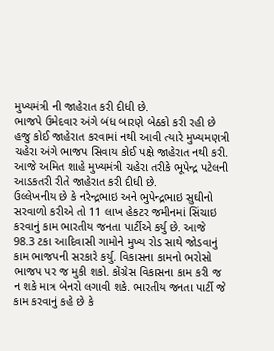મુખ્યમંત્રી ની જાહેરાત કરી દીધી છે.
ભાજપે ઉમેદવાર અંગે બંધ બારણે બેઠકો કરી રહી છે હજુ કોઈ જાહેરાત કરવામાં નથી આવી ત્યારે મુખ્યમણત્રી ચહેરા અંગે ભાજપ સિવાય કોઈ પક્ષે જાહેરાત નથી કરી. આજે અમિત શાહે મુખ્યમંત્રી ચહેરા તરીકે ભૂપેન્દ્ર પટેલની આડકતરી રીતે જાહેરાત કરી દીધી છે.
ઉલ્લેખનીય છે કે નરેન્દ્રભાઇ અને ભુપેન્દ્રભાઇ સુઘીનો સરવાળો કરીએ તો 11 લાખ હેકટર જમીનમાં સિંચાઇ કરવાનું કામ ભારતીય જનતા પાર્ટીએ કર્યુ છે. આજે 98.3 ટકા આદિવાસી ગામોને મુખ્ય રોડ સાથે જોડવાનું કામ ભાજપની સરકારે કર્યુ. વિકાસના કામનો ભરોસો ભાજપ પર જ મુકી શકો. કોંગ્રેસ વિકાસના કામ કરી જ ન શકે માત્ર બેનરો લગાવી શકે. ભારતીય જનતા પાર્ટી જે કામ કરવાનું કહે છે કે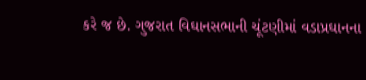કરે જ છે. ગુજરાત વિઘાનસભાની ચૂંટણીમાં વડાપ્રઘાનના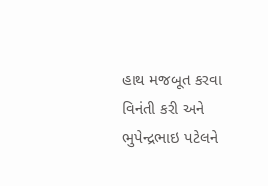હાથ મજબૂત કરવા વિનંતી કરી અને ભુપેન્દ્રભાઇ પટેલને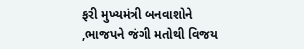ફરી મુખ્યમંત્રી બનવાશોને ,ભાજપને જંગી મતોથી વિજય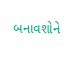બનાવશોને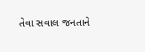તેવા સવાલ જનતાને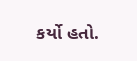કર્યો હતો.